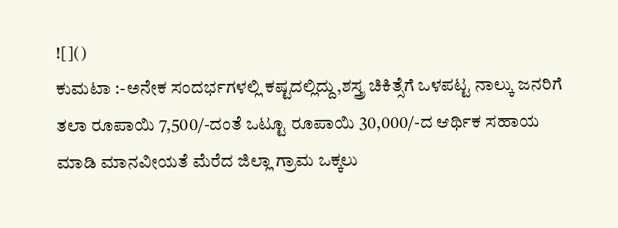![]()
ಕುಮಟಾ :-ಅನೇಕ ಸಂದರ್ಭಗಳಲ್ಲಿ ಕಷ್ಟದಲ್ಲಿದ್ದು,ಶಸ್ತ್ರ ಚಿಕಿತ್ಸೆಗೆ ಒಳಪಟ್ಟ ನಾಲ್ಕು ಜನರಿಗೆ ತಲಾ ರೂಪಾಯಿ 7,500/-ದಂತೆ ಒಟ್ಟೂ ರೂಪಾಯಿ 30,000/-ದ ಆರ್ಥಿಕ ಸಹಾಯ ಮಾಡಿ ಮಾನವೀಯತೆ ಮೆರೆದ ಜಿಲ್ಲಾ ಗ್ರಾಮ ಒಕ್ಕಲು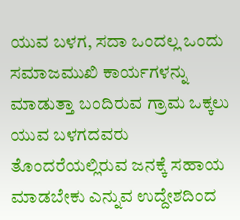ಯುವ ಬಳಗ, ಸದಾ ಒಂದಲ್ಲ ಒಂದು ಸಮಾಜಮುಖಿ ಕಾರ್ಯಗಳನ್ನು ಮಾಡುತ್ತಾ ಬಂದಿರುವ ಗ್ರಾಮ ಒಕ್ಕಲು ಯುವ ಬಳಗದವರು ತೊಂದರೆಯಲ್ಲಿರುವ ಜನಕ್ಕೆ ಸಹಾಯ ಮಾಡಬೇಕು ಎನ್ನುವ ಉದ್ದೇಶದಿಂದ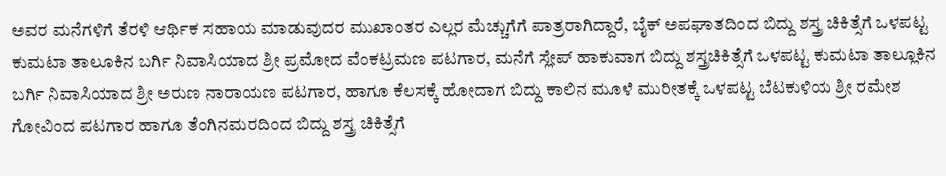ಅವರ ಮನೆಗಳಿಗೆ ತೆರಳಿ ಆರ್ಥಿಕ ಸಹಾಯ ಮಾಡುವುದರ ಮುಖಾಂತರ ಎಲ್ಲರ ಮೆಚ್ಚುಗೆಗೆ ಪಾತ್ರರಾಗಿದ್ದಾರೆ, ಬೈಕ್ ಅಪಘಾತದಿಂದ ಬಿದ್ದು ಶಸ್ತ್ರ ಚಿಕಿತ್ಸೆಗೆ ಒಳಪಟ್ಟ ಕುಮಟಾ ತಾಲೂಕಿನ ಬರ್ಗಿ ನಿವಾಸಿಯಾದ ಶ್ರೀ ಪ್ರಮೋದ ವೆಂಕಟ್ರಮಣ ಪಟಗಾರ, ಮನೆಗೆ ಸ್ಲೇಪ್ ಹಾಕುವಾಗ ಬಿದ್ದು ಶಸ್ತ್ರಚಿಕಿತ್ಸೆಗೆ ಒಳಪಟ್ಟ ಕುಮಟಾ ತಾಲ್ಲೂಕಿನ ಬರ್ಗಿ ನಿವಾಸಿಯಾದ ಶ್ರೀ ಅರುಣ ನಾರಾಯಣ ಪಟಗಾರ, ಹಾಗೂ ಕೆಲಸಕ್ಕೆ ಹೋದಾಗ ಬಿದ್ದು ಕಾಲಿನ ಮೂಳೆ ಮುರೀತಕ್ಕೆ ಒಳಪಟ್ಟ ಬೆಟಕುಳಿಯ ಶ್ರೀ ರಮೇಶ ಗೋವಿಂದ ಪಟಗಾರ ಹಾಗೂ ತೆಂಗಿನಮರದಿಂದ ಬಿದ್ದು ಶಸ್ತ್ರ ಚಿಕಿತ್ಸೆಗೆ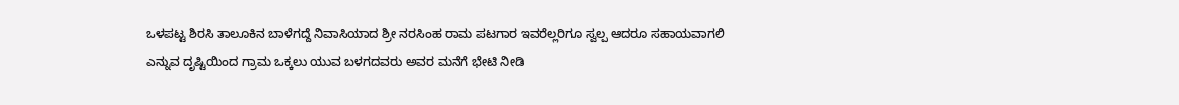ಒಳಪಟ್ಟ ಶಿರಸಿ ತಾಲೂಕಿನ ಬಾಳೆಗದ್ದೆ ನಿವಾಸಿಯಾದ ಶ್ರೀ ನರಸಿಂಹ ರಾಮ ಪಟಗಾರ ಇವರೆಲ್ಲರಿಗೂ ಸ್ವಲ್ಪ ಆದರೂ ಸಹಾಯವಾಗಲಿ ಎನ್ನುವ ದೃಷ್ಟಿಯಿಂದ ಗ್ರಾಮ ಒಕ್ಕಲು ಯುವ ಬಳಗದವರು ಅವರ ಮನೆಗೆ ಭೇಟಿ ನೀಡಿ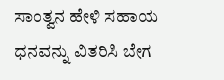ಸಾಂತ್ವನ ಹೇಳಿ ಸಹಾಯ ಧನವನ್ನು ವಿತರಿಸಿ ಬೇಗ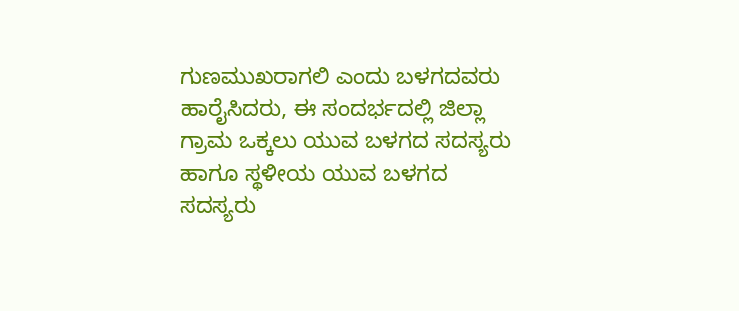ಗುಣಮುಖರಾಗಲಿ ಎಂದು ಬಳಗದವರು ಹಾರೈಸಿದರು, ಈ ಸಂದರ್ಭದಲ್ಲಿ ಜಿಲ್ಲಾ ಗ್ರಾಮ ಒಕ್ಕಲು ಯುವ ಬಳಗದ ಸದಸ್ಯರು ಹಾಗೂ ಸ್ಥಳೀಯ ಯುವ ಬಳಗದ ಸದಸ್ಯರು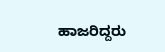ಹಾಜರಿದ್ದರು